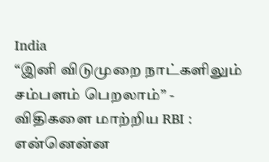India
“இனி விடுமுறை நாட்களிலும் சம்பளம் பெறலாம்” - விதிகளை மாற்றிய RBI : என்னென்ன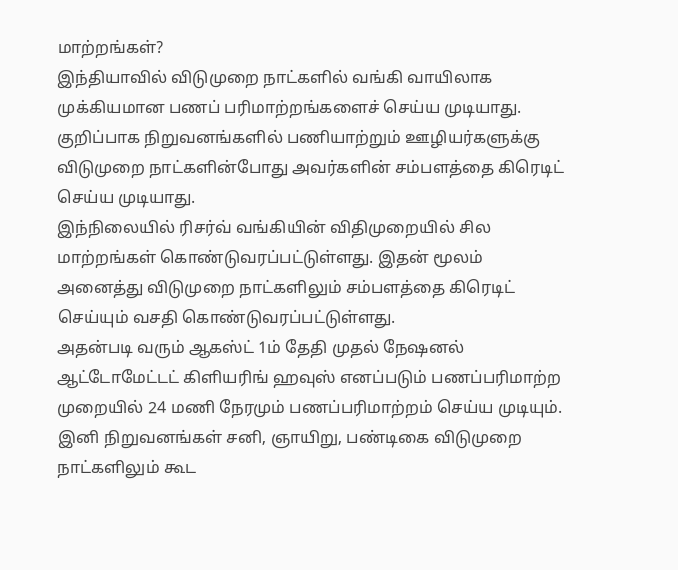மாற்றங்கள்?
இந்தியாவில் விடுமுறை நாட்களில் வங்கி வாயிலாக முக்கியமான பணப் பரிமாற்றங்களைச் செய்ய முடியாது. குறிப்பாக நிறுவனங்களில் பணியாற்றும் ஊழியர்களுக்கு விடுமுறை நாட்களின்போது அவர்களின் சம்பளத்தை கிரெடிட் செய்ய முடியாது.
இந்நிலையில் ரிசர்வ் வங்கியின் விதிமுறையில் சில மாற்றங்கள் கொண்டுவரப்பட்டுள்ளது. இதன் மூலம் அனைத்து விடுமுறை நாட்களிலும் சம்பளத்தை கிரெடிட் செய்யும் வசதி கொண்டுவரப்பட்டுள்ளது.
அதன்படி வரும் ஆகஸ்ட் 1ம் தேதி முதல் நேஷனல் ஆட்டோமேட்டட் கிளியரிங் ஹவுஸ் எனப்படும் பணப்பரிமாற்ற முறையில் 24 மணி நேரமும் பணப்பரிமாற்றம் செய்ய முடியும். இனி நிறுவனங்கள் சனி, ஞாயிறு, பண்டிகை விடுமுறை நாட்களிலும் கூட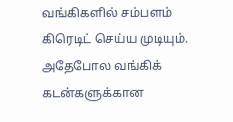வங்கிகளில் சம்பளம் கிரெடிட் செய்ய முடியும்.
அதேபோல வங்கிக் கடன்களுக்கான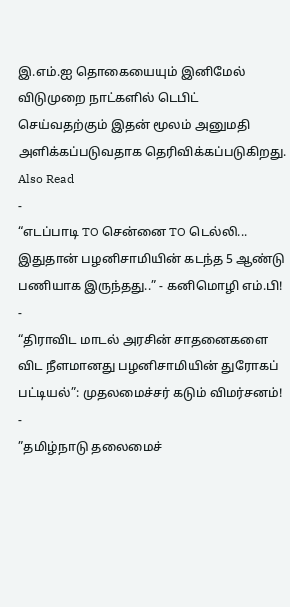இ.எம்.ஐ தொகையையும் இனிமேல் விடுமுறை நாட்களில் டெபிட் செய்வதற்கும் இதன் மூலம் அனுமதி அளிக்கப்படுவதாக தெரிவிக்கப்படுகிறது.
Also Read
-
“எடப்பாடி TO சென்னை TO டெல்லி... இதுதான் பழனிசாமியின் கடந்த 5 ஆண்டு பணியாக இருந்தது..” - கனிமொழி எம்.பி!
-
“திராவிட மாடல் அரசின் சாதனைகளை விட நீளமானது பழனிசாமியின் துரோகப் பட்டியல்”: முதலமைச்சர் கடும் விமர்சனம்!
-
”தமிழ்நாடு தலைமைச்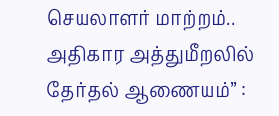செயலாளர் மாற்றம்.. அதிகார அத்துமீறலில் தேர்தல் ஆணையம்” :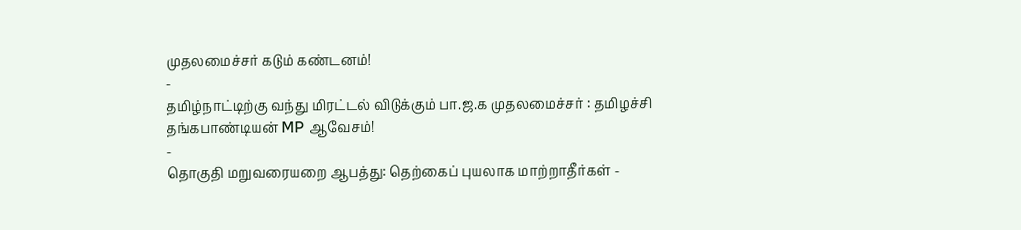முதலமைச்சர் கடும் கண்டனம்!
-
தமிழ்நாட்டிற்கு வந்து மிரட்டல் விடுக்கும் பா.ஜ.க முதலமைச்சர் : தமிழச்சி தங்கபாண்டியன் MP ஆவேசம்!
-
தொகுதி மறுவரையறை ஆபத்து: தெற்கைப் புயலாக மாற்றாதீர்கள் -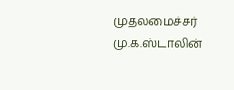முதலமைச்சர் மு.க.ஸ்டாலின்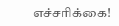எச்சரிக்கை!